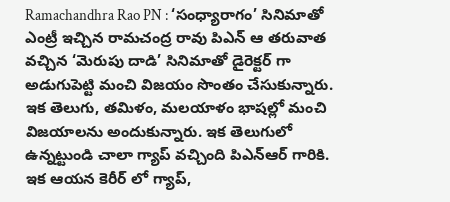Ramachandhra Rao PN : ‘సంధ్యారాగం’ సినిమాతో ఎంట్రీ ఇచ్చిన రామచంద్ర రావు పిఎన్ ఆ తరువాత వచ్చిన ‘మెరుపు దాడి’ సినిమాతో డైరెక్టర్ గా అడుగుపెట్టి మంచి విజయం సొంతం చేసుకున్నారు. ఇక తెలుగు, తమిళం, మలయాళం భాషల్లో మంచి విజయాలను అందుకున్నారు. ఇక తెలుగులో ఉన్నట్టుండి చాలా గ్యాప్ వచ్చింది పిఎన్ఆర్ గారికి. ఇక ఆయన కెరీర్ లో గ్యాప్,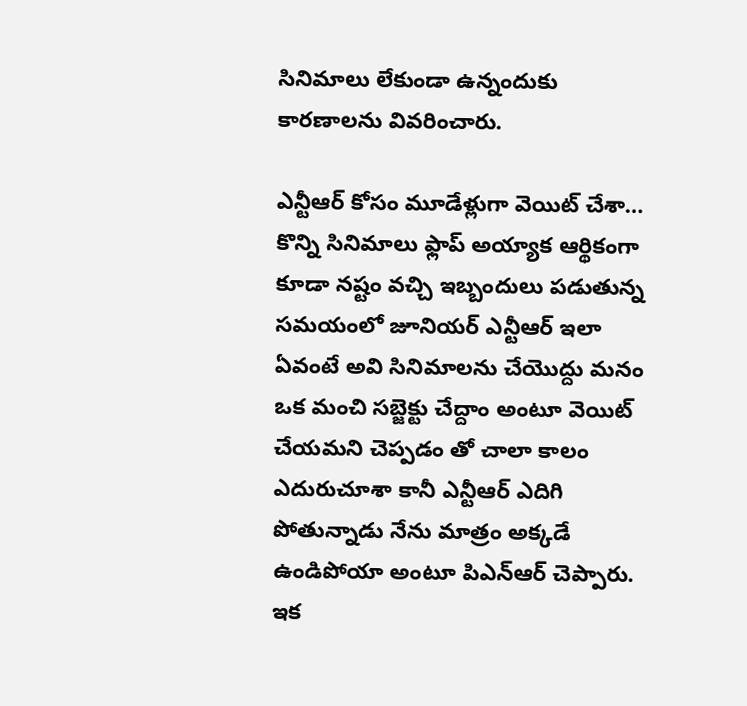సినిమాలు లేకుండా ఉన్నందుకు కారణాలను వివరించారు.

ఎన్టీఆర్ కోసం మూడేళ్లుగా వెయిట్ చేశా…
కొన్ని సినిమాలు ఫ్లాప్ అయ్యాక ఆర్థికంగా కూడా నష్టం వచ్చి ఇబ్బందులు పడుతున్న సమయంలో జూనియర్ ఎన్టీఆర్ ఇలా ఏవంటే అవి సినిమాలను చేయొద్దు మనం ఒక మంచి సబ్జెక్టు చేద్దాం అంటూ వెయిట్ చేయమని చెప్పడం తో చాలా కాలం ఎదురుచూశా కానీ ఎన్టీఆర్ ఎదిగి పోతున్నాడు నేను మాత్రం అక్కడే ఉండిపోయా అంటూ పిఎన్ఆర్ చెప్పారు. ఇక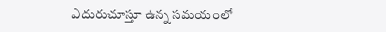ఎదురుచూస్తూ ఉన్న సమయంలో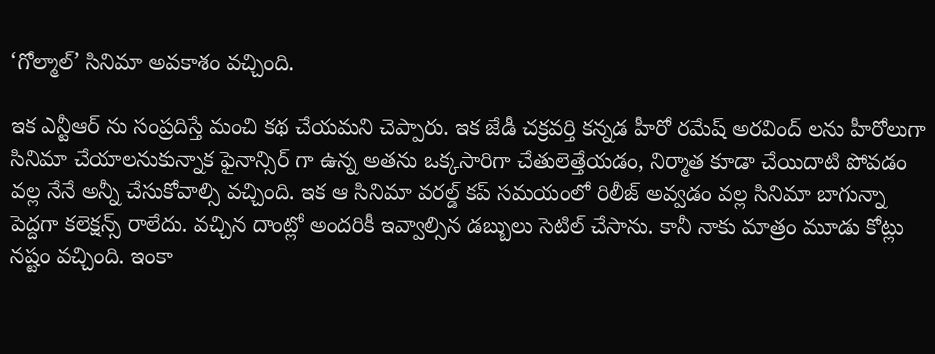‘గోల్మాల్’ సినిమా అవకాశం వచ్చింది.

ఇక ఎన్టీఆర్ ను సంప్రదిస్తే మంచి కథ చేయమని చెప్పారు. ఇక జేడీ చక్రవర్తి కన్నడ హీరో రమేష్ అరవింద్ లను హీరోలుగా సినిమా చేయాలనుకున్నాక ఫైనాన్సిర్ గా ఉన్న అతను ఒక్కసారిగా చేతులెత్తేయడం, నిర్మాత కూడా చేయిదాటి పోవడం వల్ల నేనే అన్నీ చేసుకోవాల్సి వచ్చింది. ఇక ఆ సినిమా వరల్డ్ కప్ సమయంలో రిలీజ్ అవ్వడం వల్ల సినిమా బాగున్నా పెద్దగా కలెక్షన్స్ రాలేదు. వచ్చిన దాంట్లో అందరికీ ఇవ్వాల్సిన డబ్బులు సెటిల్ చేసాను. కానీ నాకు మాత్రం మూడు కోట్లు నష్టం వచ్చింది. ఇంకా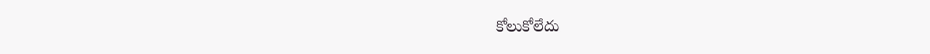కోలుకోలేదు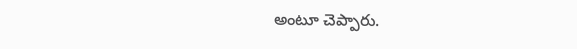అంటూ చెప్పారు.